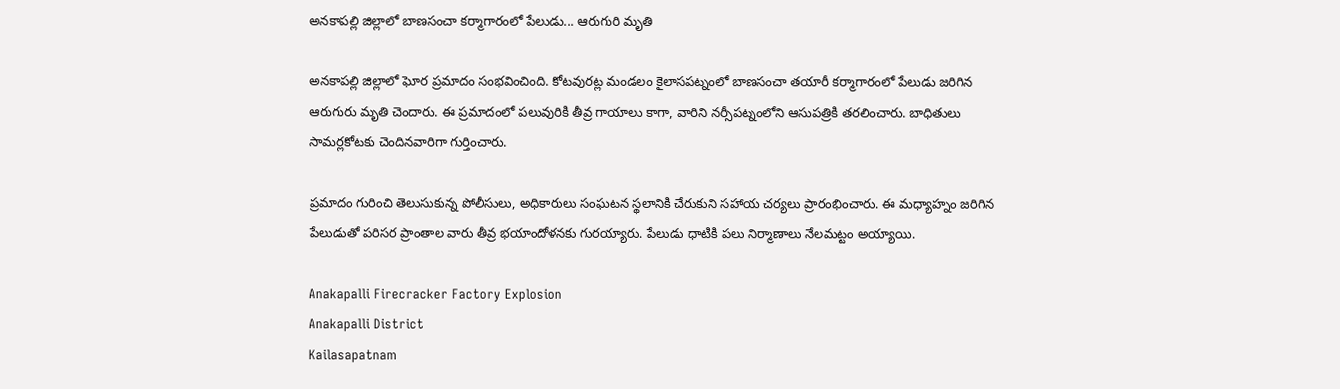అనకాపల్లి జిల్లాలో బాణసంచా కర్మాగారంలో పేలుడు... ఆరుగురి మృతి

అనకాపల్లి జిల్లాలో ఘోర ప్రమాదం సంభవించింది. కోటవురట్ల మండలం కైలాసపట్నంలో బాణసంచా తయారీ కర్మాగారంలో పేలుడు జరిగిన ఆరుగురు మృతి చెందారు. ఈ ప్రమాదంలో పలువురికి తీవ్ర గాయాలు కాగా, వారిని నర్సీపట్నంలోని ఆసుపత్రికి తరలించారు. బాధితులు సామర్లకోటకు చెందినవారిగా గుర్తించారు.

ప్రమాదం గురించి తెలుసుకున్న పోలీసులు, అధికారులు సంఘటన స్థలానికి చేరుకుని సహాయ చర్యలు ప్రారంభించారు. ఈ మధ్యాహ్నం జరిగిన పేలుడుతో పరిసర ప్రాంతాల వారు తీవ్ర భయాందోళనకు గురయ్యారు. పేలుడు ధాటికి పలు నిర్మాణాలు నేలమట్టం అయ్యాయి.

Anakapalli Firecracker Factory Explosion
Anakapalli District
Kailasapatnam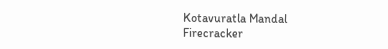Kotavuratla Mandal
Firecracker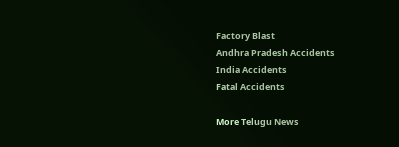Factory Blast
Andhra Pradesh Accidents
India Accidents
Fatal Accidents

More Telugu News